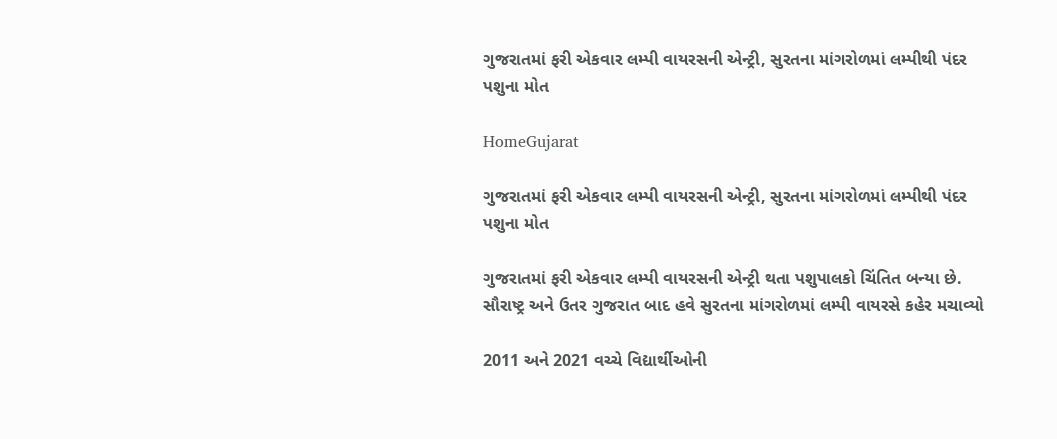ગુજરાતમાં ફરી એકવાર લમ્પી વાયરસની એન્ટ્રી, સુરતના માંગરોળમાં લમ્પીથી પંદર પશુના મોત

HomeGujarat

ગુજરાતમાં ફરી એકવાર લમ્પી વાયરસની એન્ટ્રી, સુરતના માંગરોળમાં લમ્પીથી પંદર પશુના મોત

ગુજરાતમાં ફરી એકવાર લમ્પી વાયરસની એન્ટ્રી થતા પશુપાલકો ચિંતિત બન્યા છે. સૌરાષ્ટ્ર અને ઉતર ગુજરાત બાદ હવે સુરતના માંગરોળમાં લમ્પી વાયરસે કહેર મચાવ્યો

2011 અને 2021 વચ્ચે વિદ્યાર્થીઓની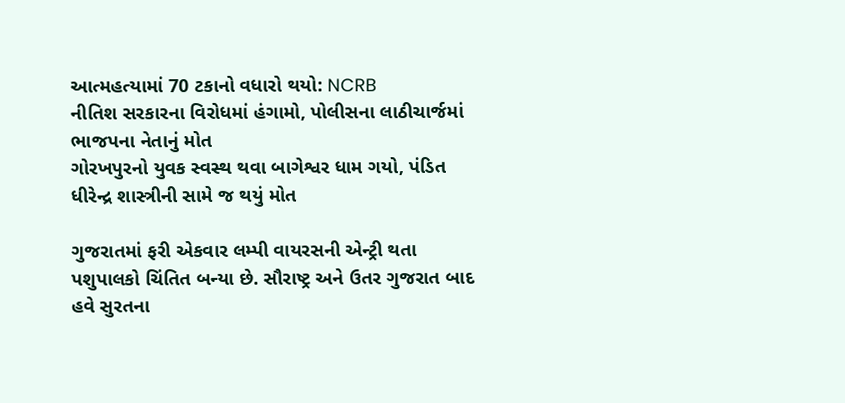આત્મહત્યામાં 70 ટકાનો વધારો થયો: NCRB
નીતિશ સરકારના વિરોધમાં હંગામો, પોલીસના લાઠીચાર્જમાં ભાજપના નેતાનું મોત
ગોરખપુરનો યુવક સ્વસ્થ થવા બાગેશ્વર ધામ ગયો, પંડિત ધીરેન્દ્ર શાસ્ત્રીની સામે જ થયું મોત

ગુજરાતમાં ફરી એકવાર લમ્પી વાયરસની એન્ટ્રી થતા પશુપાલકો ચિંતિત બન્યા છે. સૌરાષ્ટ્ર અને ઉતર ગુજરાત બાદ હવે સુરતના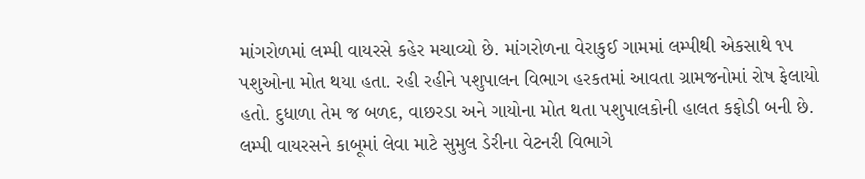માંગરોળમાં લમ્પી વાયરસે કહેર મચાવ્યો છે. માંગરોળના વેરાકુઈ ગામમાં લમ્પીથી એકસાથે ૧૫ પશુઓના મોત થયા હતા. રહી રહીને પશુપાલન વિભાગ હરકતમાં આવતા ગ્રામજનોમાં રોષ ફેલાયો હતો. દુધાળા તેમ જ બળદ, વાછરડા અને ગાયોના મોત થતા પશુપાલકોની હાલત કફોડી બની છે. લમ્પી વાયરસને કાબૂમાં લેવા માટે સુમુલ ડેરીના વેટનરી વિભાગે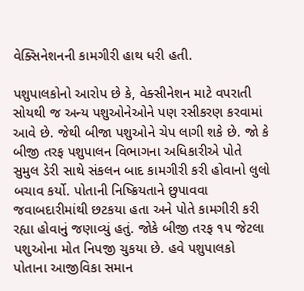વેક્સિનેશનની કામગીરી હાથ ધરી હતી.

પશુપાલકોનો આરોપ છે કે, વેક્સીનેશન માટે વપરાતી સોયથી જ અન્ય પશુઓનેઓને પણ રસીકરણ કરવામાં આવે છે. જેથી બીજા પશુઓને ચેપ લાગી શકે છે. જો કે બીજી તરફ પશુપાલન વિભાગના અધિકારીએ પોતે સુમુલ ડેરી સાથે સંકલન બાદ કામગીરી કરી હોવાનો લુલો બચાવ કર્યો. પોતાની નિષ્ક્રિયતાને છુપાવવા જવાબદારીમાંથી છટકયા હતા અને પોતે કામગીરી કરી રહ્યા હોવાનું જણાવ્યું હતું. જોકે બીજી તરફ ૧૫ જેટલા પશુઓના મોત નિપજી ચુકયા છે. હવે પશુપાલકો પોતાના આજીવિકા સમાન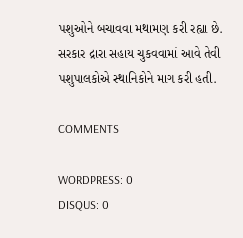પશુઓને બચાવવા મથામણ કરી રહ્યા છે. સરકાર દ્રારા સહાય ચુકવવામાં આવે તેવી પશુપાલકોએ સ્થાનિકોને માગ કરી હતી.

COMMENTS

WORDPRESS: 0
DISQUS: 0